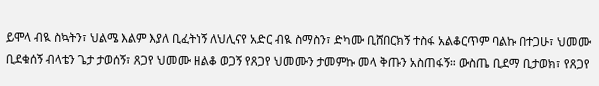ይሞላ ብዪ ስኳትን፣ ህልሜ እልም እያለ ቢፈትነኝ ለህሊናየ አድር ብዪ ስማስን፣ ድካሙ ቢሸበርክኝ ተስፋ አልቆርጥም ባልኩ በተጋሁ፣ ህመሙ ቢደቁሰኝ ብላቴን ጌታ ታወሰኝ፣ ጸጋየ ህመሙ ዘልቆ ወጋኝ የጸጋየ ህመሙን ታመምኩ መላ ቅጡን አስጠፋኝ። ውስጤ ቢደማ ቢታወክ፣ የጸጋየ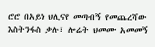ሮሮ በአይነ ህሊናየ መጣብኝ የመጨረሻው እስትንፋስ ቃሉ፣ ሎሬት ህመሙ አመመኝ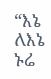“እኔ ለእኔ ኑሬ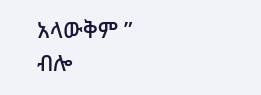አላውቅም ” ብሎ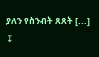ያለን የስንብት ጸጸት [...]
↧